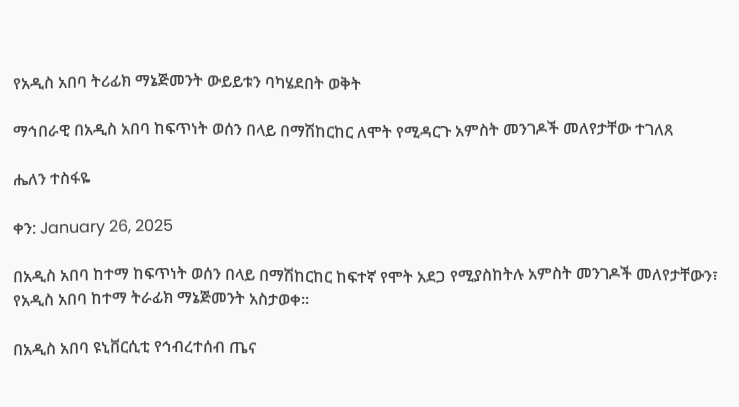የአዲስ አበባ ትሪፊክ ማኔጅመንት ውይይቱን ባካሄደበት ወቅት

ማኅበራዊ በአዲስ አበባ ከፍጥነት ወሰን በላይ በማሽከርከር ለሞት የሚዳርጉ አምስት መንገዶች መለየታቸው ተገለጸ

ሔለን ተስፋዬ

ቀን: January 26, 2025

በአዲስ አበባ ከተማ ከፍጥነት ወሰን በላይ በማሽከርከር ከፍተኛ የሞት አደጋ የሚያስከትሉ አምስት መንገዶች መለየታቸውን፣ የአዲስ አበባ ከተማ ትራፊክ ማኔጅመንት አስታወቀ፡፡

በአዲስ አበባ ዩኒቨርሲቲ የኅብረተሰብ ጤና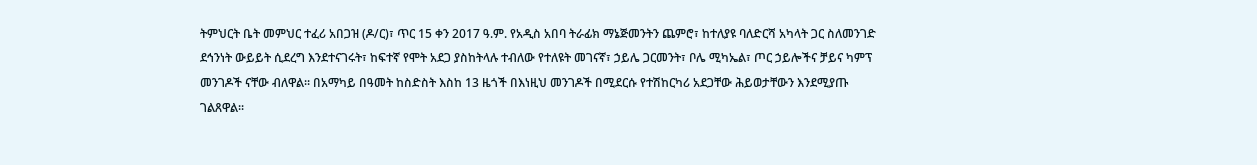ትምህርት ቤት መምህር ተፈሪ አበጋዝ (ዶ/ር)፣ ጥር 15 ቀን 2017 ዓ.ም. የአዲስ አበባ ትራፊክ ማኔጅመንትን ጨምሮ፣ ከተለያዩ ባለድርሻ አካላት ጋር ስለመንገድ ደኅንነት ውይይት ሲደረግ እንደተናገሩት፣ ከፍተኛ የሞት አደጋ ያስከትላሉ ተብለው የተለዩት መገናኛ፣ ኃይሌ ጋርመንት፣ ቦሌ ሚካኤል፣ ጦር ኃይሎችና ቻይና ካምፕ መንገዶች ናቸው ብለዋል፡፡ በአማካይ በዓመት ከስድስት እስከ 13 ዜጎች በእነዚህ መንገዶች በሚደርሱ የተሽከርካሪ አደጋቸው ሕይወታቸውን እንደሚያጡ ገልጸዋል፡፡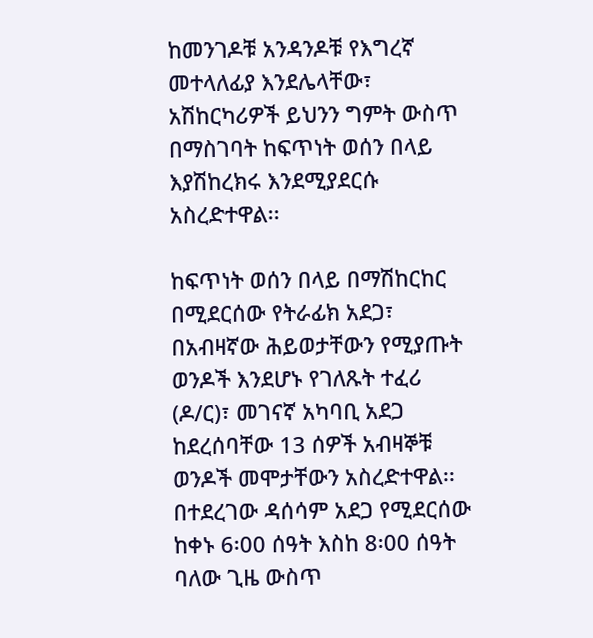ከመንገዶቹ አንዳንዶቹ የእግረኛ መተላለፊያ እንደሌላቸው፣ አሽከርካሪዎች ይህንን ግምት ውስጥ በማስገባት ከፍጥነት ወሰን በላይ እያሽከረክሩ እንደሚያደርሱ አስረድተዋል፡፡

ከፍጥነት ወሰን በላይ በማሽከርከር በሚደርሰው የትራፊክ አደጋ፣ በአብዛኛው ሕይወታቸውን የሚያጡት ወንዶች እንደሆኑ የገለጹት ተፈሪ (ዶ/ር)፣ መገናኛ አካባቢ አደጋ ከደረሰባቸው 13 ሰዎች አብዛኞቹ ወንዶች መሞታቸውን አስረድተዋል፡፡ በተደረገው ዳሰሳም አደጋ የሚደርሰው ከቀኑ 6፡00 ሰዓት እስከ 8፡00 ሰዓት ባለው ጊዜ ውስጥ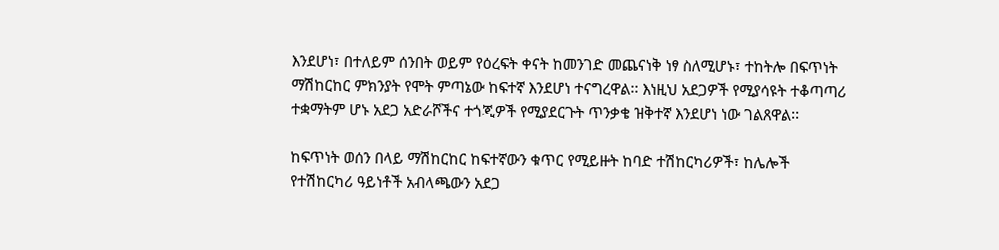እንደሆነ፣ በተለይም ሰንበት ወይም የዕረፍት ቀናት ከመንገድ መጨናነቅ ነፃ ስለሚሆኑ፣ ተከትሎ በፍጥነት ማሽከርከር ምክንያት የሞት ምጣኔው ከፍተኛ እንደሆነ ተናግረዋል፡፡ እነዚህ አደጋዎች የሚያሳዩት ተቆጣጣሪ ተቋማትም ሆኑ አደጋ አድራሾችና ተጎጂዎች የሚያደርጉት ጥንቃቄ ዝቅተኛ እንደሆነ ነው ገልጸዋል፡፡

ከፍጥነት ወሰን በላይ ማሽከርከር ከፍተኛውን ቁጥር የሚይዙት ከባድ ተሽከርካሪዎች፣ ከሌሎች የተሽከርካሪ ዓይነቶች አብላጫውን አደጋ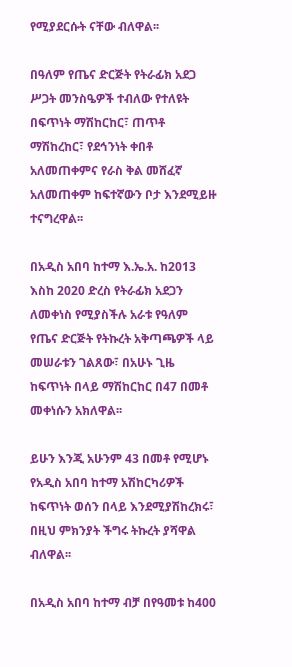የሚያደርሱት ናቸው ብለዋል፡፡

በዓለም የጤና ድርጅት የትራፊክ አደጋ ሥጋት መንስዔዎች ተብለው የተለዩት በፍጥነት ማሽከርከር፣ ጠጥቶ ማሽከረከር፣ የደኅንነት ቀበቶ አለመጠቀምና የራስ ቅል መሸፈኛ አለመጠቀም ከፍተኛውን ቦታ እንደሚይዙ ተናግረዋል፡፡

በአዲስ አበባ ከተማ እ.ኤ.አ. ከ2013 እስከ 2020 ድረስ የትራፊክ አደጋን ለመቀነስ የሚያስችሉ አራቱ የዓለም የጤና ድርጅት የትኩረት አቅጣጫዎች ላይ መሠራቱን ገልጸው፣ በአሁኑ ጊዜ ከፍጥነት በላይ ማሽከርከር በ47 በመቶ መቀነሱን አክለዋል፡፡

ይሁን እንጂ አሁንም 43 በመቶ የሚሆኑ የአዲስ አበባ ከተማ አሽከርካሪዎች ከፍጥነት ወሰን በላይ እንደሚያሽከረክሩ፣ በዚህ ምክንያት ችግሩ ትኩረት ያሻዋል ብለዋል፡፡

በአዲስ አበባ ከተማ ብቻ በየዓመቱ ከ400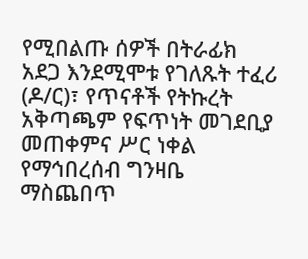የሚበልጡ ሰዎች በትራፊክ አደጋ እንደሚሞቱ የገለጹት ተፈሪ (ዶ/ር)፣ የጥናቶች የትኩረት አቅጣጫም የፍጥነት መገደቢያ መጠቀምና ሥር ነቀል የማኅበረሰብ ግንዛቤ ማስጨበጥ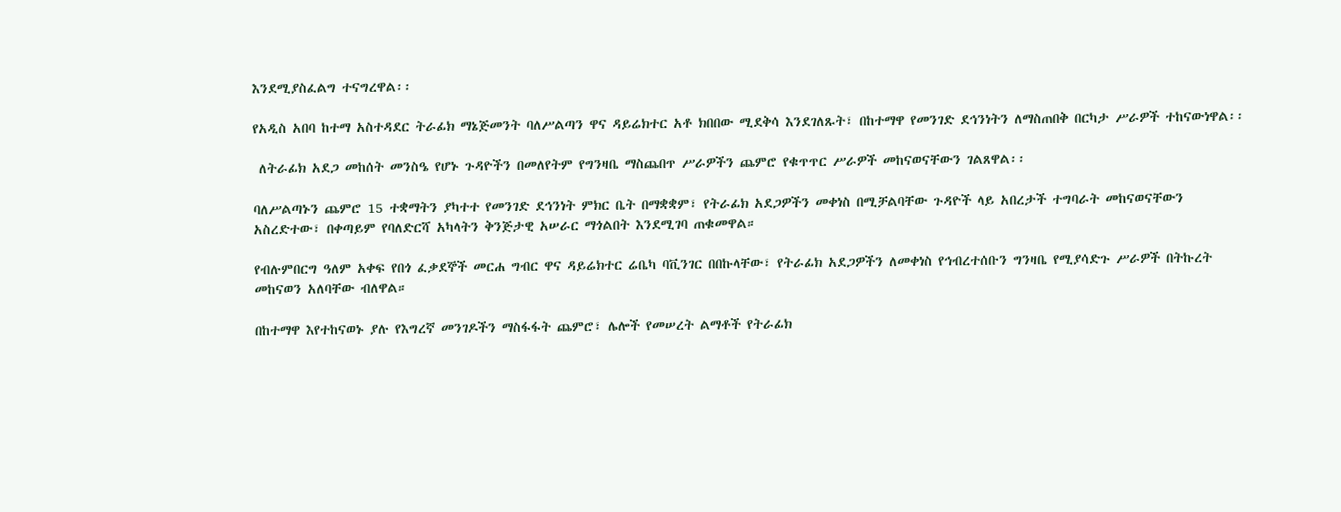እንደሚያስፈልግ ተናግረዋል፡፡

የአዲስ አበባ ከተማ አስተዳደር ትራፊክ ማኔጅመንት ባለሥልጣን ዋና ዳይሬክተር አቶ ክበበው ሚደቅሳ እንደገለጹት፣ በከተማዋ የመንገድ ደኅንነትን ለማስጠበቅ በርካታ ሥራዎች ተከናውነዋል፡፡

 ለትራፊክ አደጋ መከሰት መንስዔ የሆኑ ጉዳዮችን በመለየትም የግንዛቤ ማስጨበጥ ሥራዎችን ጨምሮ የቁጥጥር ሥራዎች መከናወናቸውን ገልጸዋል፡፡

ባለሥልጣኑን ጨምሮ 15 ተቋማትን ያካተተ የመንገድ ደኅንነት ምክር ቤት በማቋቋም፣ የትራፊክ አደጋዎችን መቀነስ በሚቻልባቸው ጉዳዮች ላይ አበረታች ተግባራት መከናወናቸውን አስረድተው፣ በቀጣይም የባለድርሻ አካላትን ቅንጅታዊ አሠራር ማጎልበት እንደሚገባ ጠቁመዋል።

የብሉምበርግ ዓለም አቀፍ የበጎ ፈቃደኞች መርሐ ግብር ዋና ዳይሬክተር ሬቤካ ባቪንገር በበኩላቸው፣ የትራፊክ አደጋዎችን ለመቀነስ የኅብረተሰቡን ግንዛቤ የሚያሳድጉ ሥራዎች በትኩረት መከናወን አለባቸው ብለዋል።

በከተማዋ እየተከናወኑ ያሉ የእግረኛ መንገዶችን ማስፋፋት ጨምሮ፣ ሌሎች የመሠረት ልማቶች የትራፊክ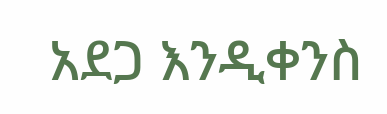አደጋ እንዲቀንስ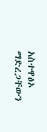አስተዋፅኦ ማድረጋቸውን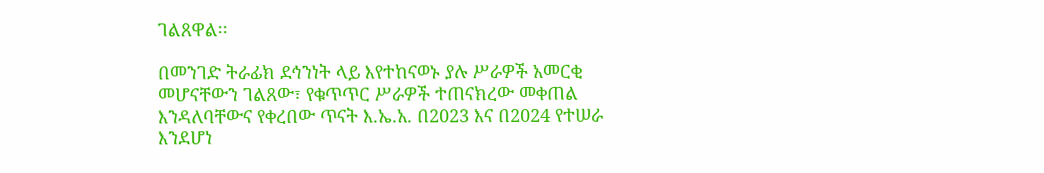ገልጸዋል፡፡

በመንገድ ትራፊክ ደኅንነት ላይ እየተከናወኑ ያሉ ሥራዎች አመርቂ መሆናቸውን ገልጸው፣ የቁጥጥር ሥራዎች ተጠናክረው መቀጠል እንዳለባቸውና የቀረበው ጥናት እ.ኤ.አ. በ2023 እና በ2024 የተሠራ እንደሆነ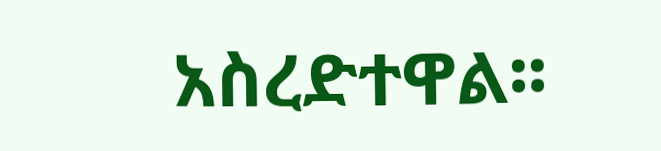አስረድተዋል፡፡